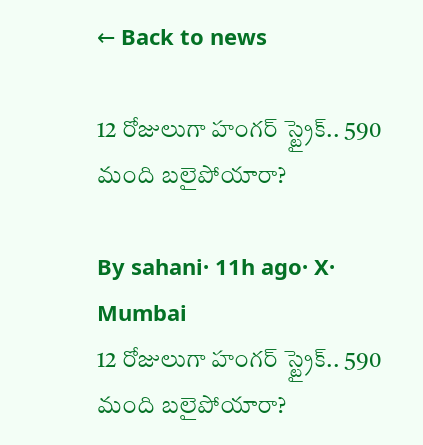← Back to news

12 రోజులుగా హంగర్ స్ట్రైక్.. 590 మంది బలైపోయారా?

By sahani· 11h ago· X· Mumbai
12 రోజులుగా హంగర్ స్ట్రైక్.. 590 మంది బలైపోయారా?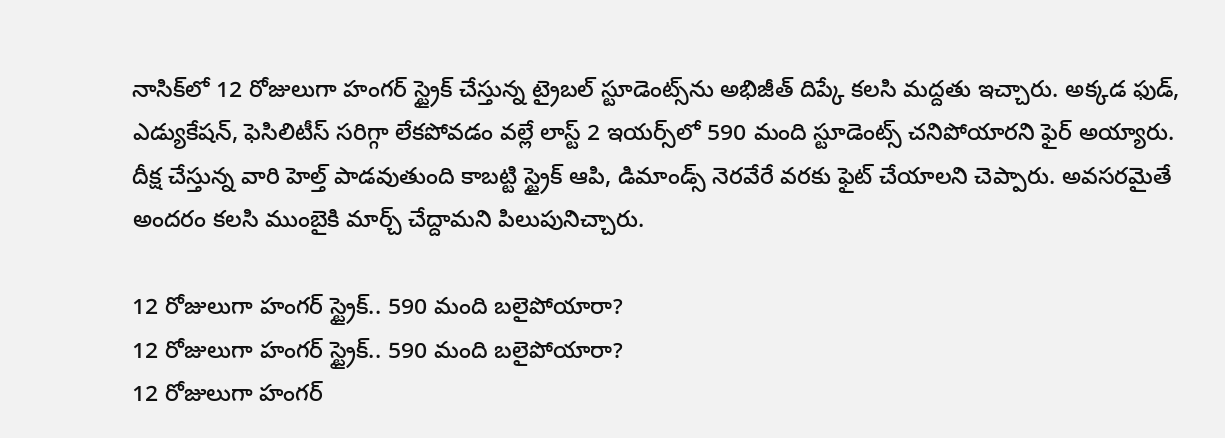నాసిక్‌లో 12 రోజులుగా హంగర్ స్ట్రైక్ చేస్తున్న ట్రైబల్ స్టూడెంట్స్‌ను అభిజీత్ దిప్కే కలసి మద్దతు ఇచ్చారు. అక్కడ ఫుడ్, ఎడ్యుకేషన్, ఫెసిలిటీస్ సరిగ్గా లేకపోవడం వల్లే లాస్ట్ 2 ఇయర్స్‌లో 590 మంది స్టూడెంట్స్ చనిపోయారని ఫైర్ అయ్యారు. దీక్ష చేస్తున్న వారి హెల్త్ పాడవుతుంది కాబట్టి స్ట్రైక్ ఆపి, డిమాండ్స్ నెరవేరే వరకు ఫైట్ చేయాలని చెప్పారు. అవసరమైతే అందరం కలసి ముంబైకి మార్చ్ చేద్దామని పిలుపునిచ్చారు.

12 రోజులుగా హంగర్ స్ట్రైక్.. 590 మంది బలైపోయారా?
12 రోజులుగా హంగర్ స్ట్రైక్.. 590 మంది బలైపోయారా?
12 రోజులుగా హంగర్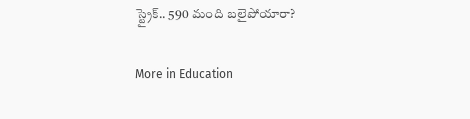స్ట్రైక్.. 590 మంది బలైపోయారా?

More in Education